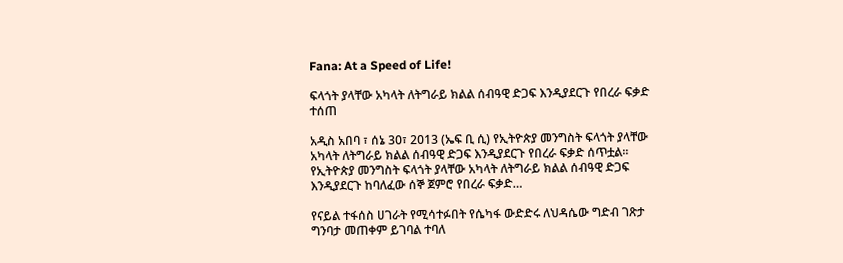Fana: At a Speed of Life!

ፍላጎት ያላቸው አካላት ለትግራይ ክልል ሰብዓዊ ድጋፍ እንዲያደርጉ የበረራ ፍቃድ ተሰጠ

አዲስ አበባ ፣ ሰኔ 30፣ 2013 (ኤፍ ቢ ሲ) የኢትዮጵያ መንግስት ፍላጎት ያላቸው አካላት ለትግራይ ክልል ሰብዓዊ ድጋፍ እንዲያደርጉ የበረራ ፍቃድ ሰጥቷል፡፡ የኢትዮጵያ መንግስት ፍላጎት ያላቸው አካላት ለትግራይ ክልል ሰብዓዊ ድጋፍ እንዲያደርጉ ከባለፈው ሰኞ ጀምሮ የበረራ ፍቃድ…

የናይል ተፋሰስ ሀገራት የሚሳተፉበት የሴካፋ ውድድሩ ለህዳሴው ግድብ ገጽታ ግንባታ መጠቀም ይገባል ተባለ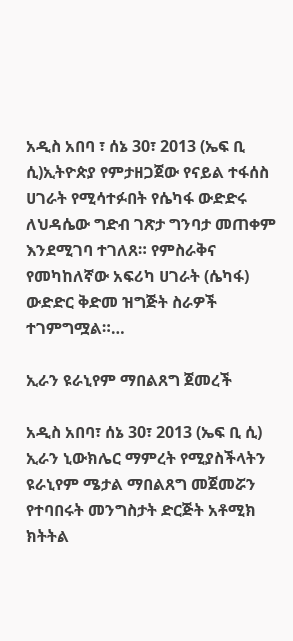አዲስ አበባ ፣ ሰኔ 30፣ 2013 (ኤፍ ቢ ሲ)ኢትዮጵያ የምታዘጋጀው የናይል ተፋሰስ ሀገራት የሚሳተፉበት የሴካፋ ውድድሩ ለህዳሴው ግድብ ገጽታ ግንባታ መጠቀም እንደሚገባ ተገለጸ። የምስራቅና የመካከለኛው አፍሪካ ሀገራት (ሴካፋ) ውድድር ቅድመ ዝግጅት ስራዎች ተገምግሟል።…

ኢራን ዩራኒየም ማበልጸግ ጀመረች

አዲስ አበባ፣ ሰኔ 30፣ 2013 (ኤፍ ቢ ሲ) ኢራን ኒውክሌር ማምረት የሚያስችላትን ዩራኒየም ሜታል ማበልጸግ መጀመሯን የተባበሩት መንግስታት ድርጅት አቶሚክ ክትትል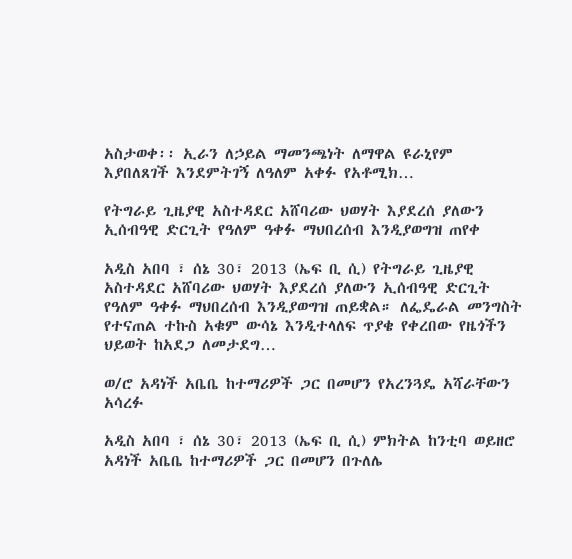አስታወቀ፡፡ ኢራን ለኃይል ማመንጫነት ለማዋል ዩራኒየም እያበለጸገች እንደምትገኝ ለዓለም አቀፉ የአቶሚክ…

የትግራይ ጊዜያዊ አስተዳደር አሸባሪው ህወሃት እያደረሰ ያለውን ኢሰብዓዊ ድርጊት የዓለም ዓቀፉ ማህበረሰብ እንዲያወግዝ ጠየቀ

አዲስ አበባ ፣ ሰኔ 30፣ 2013 (ኤፍ ቢ ሲ) የትግራይ ጊዜያዊ አስተዳደር አሸባሪው ህወሃት እያደረሰ ያለውን ኢሰብዓዊ ድርጊት የዓለም ዓቀፉ ማህበረሰብ እንዲያወግዝ ጠይቋል። ለፌዴራል መንግስት የተናጠል ተኩስ አቁም ውሳኔ እንዲተላለፍ ጥያቄ የቀረበው የዜጎችን ህይወት ከአደጋ ለመታደግ…

ወ/ሮ አዳነች አቤቤ ከተማሪዎች ጋር በመሆን የአረንጓዴ አሻራቸውን አሳረፉ

አዲስ አበባ ፣ ሰኔ 30፣ 2013 (ኤፍ ቢ ሲ) ምክትል ከንቲባ ወይዘሮ አዳነች አቤቤ ከተማሪዎች ጋር በመሆን በጉለሌ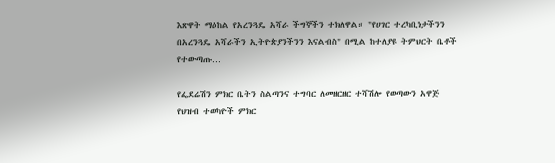እጽዋት ማዕከል የአረንጓዴ አሻራ ችግኞችን ተክለዋል። "የሀገር ተረካቢነታችንን በአረንጓዴ አሻራችን ኢትዮጵያንችንን እናልብስ" በሚል ከተለያዩ ትምህርት ቤቶች የተውጣጡ…

የፌደሬሽን ምክር ቤትን ስልጣንና ተግባር ለመዘርዘር ተሻሽሎ የወጣውን አዋጅ የህዝብ ተወካዮች ምክር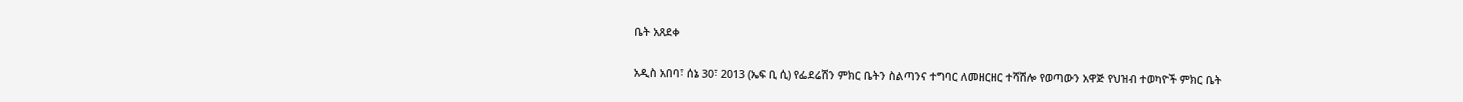ቤት አጸደቀ

አዲስ አበባ፣ ሰኔ 30፣ 2013 (ኤፍ ቢ ሲ) የፌደሬሽን ምክር ቤትን ስልጣንና ተግባር ለመዘርዘር ተሻሽሎ የወጣውን አዋጅ የህዝብ ተወካዮች ምክር ቤት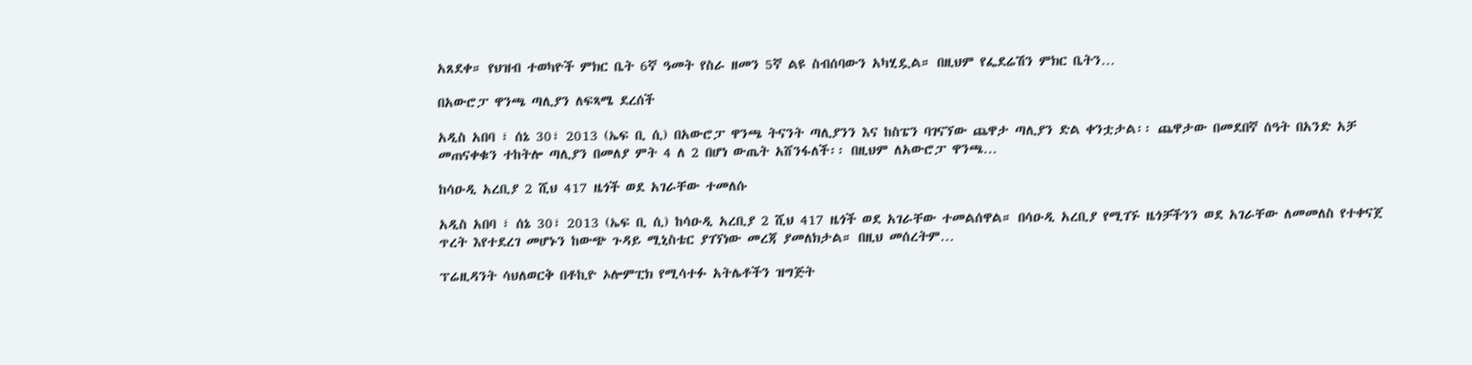አጸደቀ። የህዝብ ተወካዮች ምክር ቤት 6ኛ ዓመት የስራ ዘመን 5ኛ ልዩ ስብሰባውን አካሂዷል። በዚህም የፌደሬሽን ምክር ቤትን…

በአውሮፓ ዋንጫ ጣሊያን ለፍጻሜ ደረሰች

አዲስ አበባ ፣ ሰኔ 30፣ 2013 (ኤፍ ቢ ሲ) በአውሮፓ ዋንጫ ትናንት ጣሊያንን እና ከስፔን ባገናኘው ጨዋታ ጣሊያን ድል ቀንቷታል፡፡ ጨዋታው በመደበኛ ሰዓት በአንድ አቻ መጠናቀቁን ተከትሎ ጣሊያን በመለያ ምት 4 ለ 2 በሆነ ውጤት አሸንፋለች፡፡ በዚህም ለአውሮፓ ዋንጫ…

ከሳዑዲ አረቢያ 2 ሺህ 417 ዜጎች ወደ አገራቸው ተመለሱ

አዲስ አበባ ፣ ሰኔ 30፣ 2013 (ኤፍ ቢ ሲ) ከሳዑዲ አረቢያ 2 ሺህ 417 ዜጎች ወደ አገራቸው ተመልሰዋል። በሳዑዲ አረቢያ የሚገኙ ዜጎቻችንን ወደ አገራቸው ለመመለስ የተቀናጀ ጥረት እየተደረገ መሆኑን ከውጭ ጉዳይ ሚኒስቴር ያገኘነው መረጃ ያመለክታል። በዚህ መሰረትም…

ፕሬዚዳንት ሳህለወርቅ በቶኪዮ ኦሎምፒክ የሚሳተፉ አትሌቶችን ዝግጅት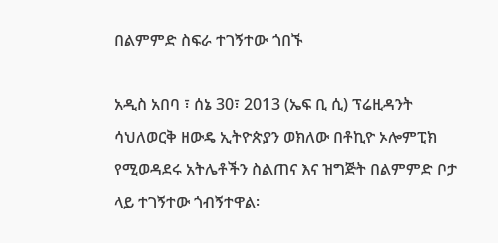በልምምድ ስፍራ ተገኝተው ጎበኙ

አዲስ አበባ ፣ ሰኔ 30፣ 2013 (ኤፍ ቢ ሲ) ፕሬዚዳንት ሳህለወርቅ ዘውዴ ኢትዮጵያን ወክለው በቶኪዮ ኦሎምፒክ የሚወዳደሩ አትሌቶችን ስልጠና እና ዝግጅት በልምምድ ቦታ ላይ ተገኝተው ጎብኝተዋል፡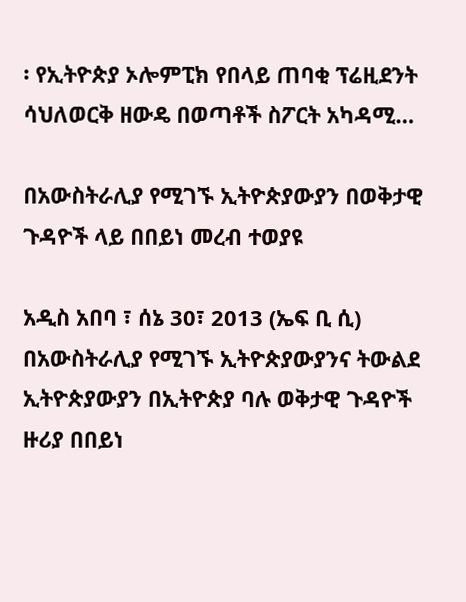፡ የኢትዮጵያ ኦሎምፒክ የበላይ ጠባቂ ፕሬዚደንት ሳህለወርቅ ዘውዴ በወጣቶች ስፖርት አካዳሚ…

በአውስትራሊያ የሚገኙ ኢትዮጵያውያን በወቅታዊ ጉዳዮች ላይ በበይነ መረብ ተወያዩ

አዲስ አበባ ፣ ሰኔ 30፣ 2013 (ኤፍ ቢ ሲ) በአውስትራሊያ የሚገኙ ኢትዮጵያውያንና ትውልደ ኢትዮጵያውያን በኢትዮጵያ ባሉ ወቅታዊ ጉዳዮች ዙሪያ በበይነ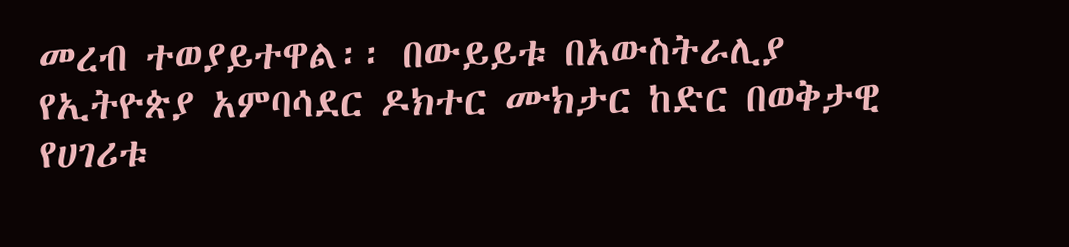መረብ ተወያይተዋል፡፡ በውይይቱ በአውስትራሊያ የኢትዮጵያ አምባሳደር ዶክተር ሙክታር ከድር በወቅታዊ የሀገሪቱ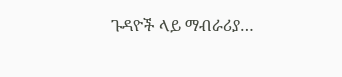ጉዳዮች ላይ ማብራሪያ…